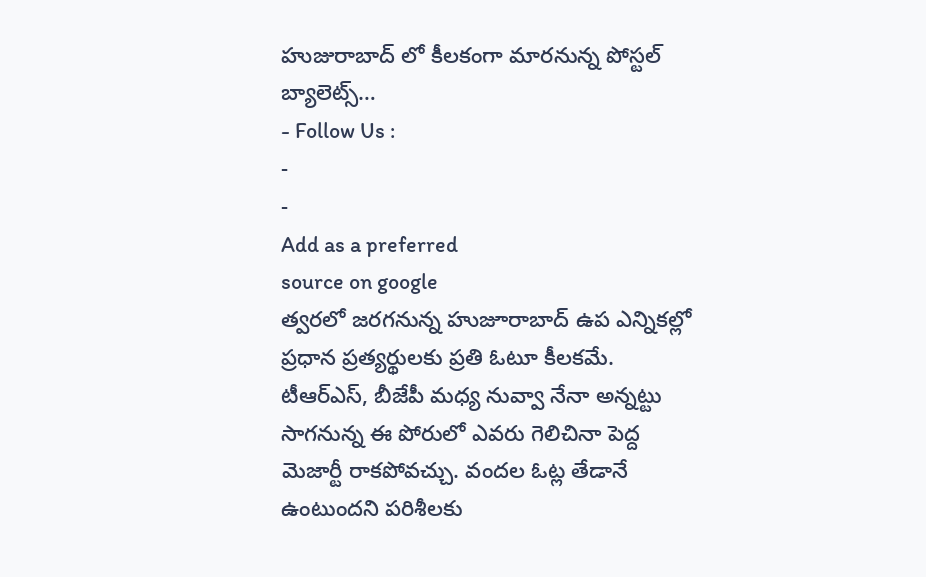హుజురాబాద్ లో కీలకంగా మారనున్న పోస్టల్ బ్యాలెట్స్…
- Follow Us :
-
-
Add as a preferred
source on google
త్వరలో జరగనున్న హుజూరాబాద్ ఉప ఎన్నికల్లో ప్రధాన ప్రత్యర్థులకు ప్రతి ఓటూ కీలకమే. టీఆర్ఎస్, బీజేపీ మధ్య నువ్వా నేనా అన్నట్టు సాగనున్న ఈ పోరులో ఎవరు గెలిచినా పెద్ద మెజార్టీ రాకపోవచ్చు. వందల ఓట్ల తేడానే ఉంటుందని పరిశీలకు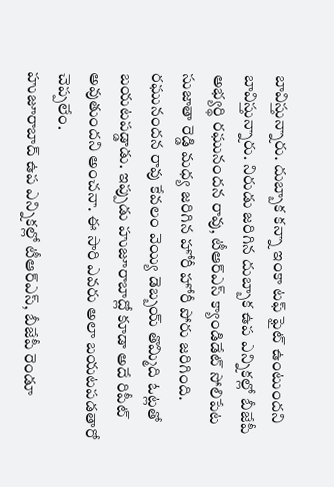బావిస్తున్నారు. దుబ్బాక కన్నా ఇంకా టఫ్ ఫైట్ ఉంటుందని బావిస్తున్నారు. నిరుడు జరిగిన దుబ్బాక ఉప ఎన్నికల్లో బీజేపీ అభ్యర్థి రఘునందన రావు, టీఆర్ఎస్ క్యాండిడేట్ సోలిపేట సుజాతా రెడ్డి మధ్య జరిగిన హోరీ హోరీ పోరు జరిగింది. రఘునందన రావు కేవలం వెయ్యి డెబ్బయ్ తొమ్మిది ఓట్లతో బయటపడ్డాడు. ఇప్పుడు హుజూరాబాద్లో కూడా అదే రిపీట్ అవుతుందని అంచనా. ఈ సారి ఎవరు అలా బయటపడతారో చెప్పలేం.
హుజూరాబాద్ ఉప ఎన్నికల్లో టీఆర్ఎస్, బీజేపీ రెండూ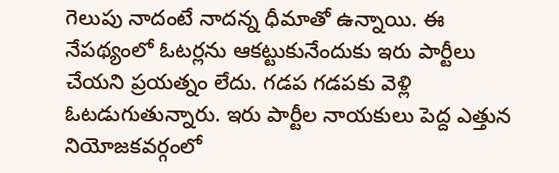గెలుపు నాదంటే నాదన్న ధీమాతో ఉన్నాయి. ఈ నేపథ్యంలో ఓటర్లను ఆకట్టుకునేందుకు ఇరు పార్టీలు చేయని ప్రయత్నం లేదు. గడప గడపకు వెళ్లి ఓటడుగుతున్నారు. ఇరు పార్టీల నాయకులు పెద్ద ఎత్తున నియోజకవర్గంలో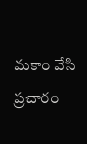మకాం వేసి ప్రచారం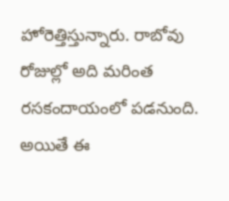హోరెత్తిస్తున్నారు. రాబోవు రోజుల్లో అది మరింత రసకందాయంలో పడనుంది. అయితే ఈ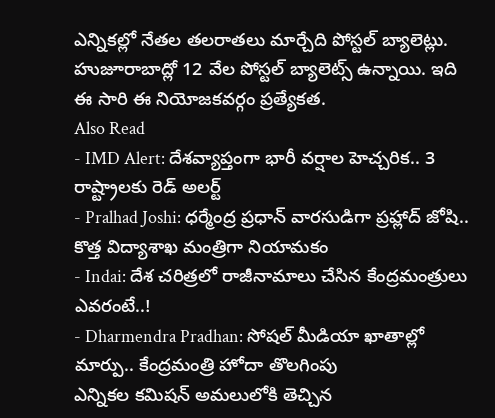ఎన్నికల్లో నేతల తలరాతలు మార్చేది పోస్టల్ బ్యాలెట్లు. హుజూరాబాద్లో 12 వేల పోస్టల్ బ్యాలెట్స్ ఉన్నాయి. ఇది ఈ సారి ఈ నియోజకవర్గం ప్రత్యేకత.
Also Read
- IMD Alert: దేశవ్యాప్తంగా భారీ వర్షాల హెచ్చరిక.. 3 రాష్ట్రాలకు రెడ్ అలర్ట్
- Pralhad Joshi: ధర్మేంద్ర ప్రధాన్ వారసుడిగా ప్రహ్లాద్ జోషి.. కొత్త విద్యాశాఖ మంత్రిగా నియామకం
- Indai: దేశ చరిత్రలో రాజీనామాలు చేసిన కేంద్రమంత్రులు ఎవరంటే..!
- Dharmendra Pradhan: సోషల్ మీడియా ఖాతాల్లో మార్పు.. కేంద్రమంత్రి హోదా తొలగింపు
ఎన్నికల కమిషన్ అమలులోకి తెచ్చిన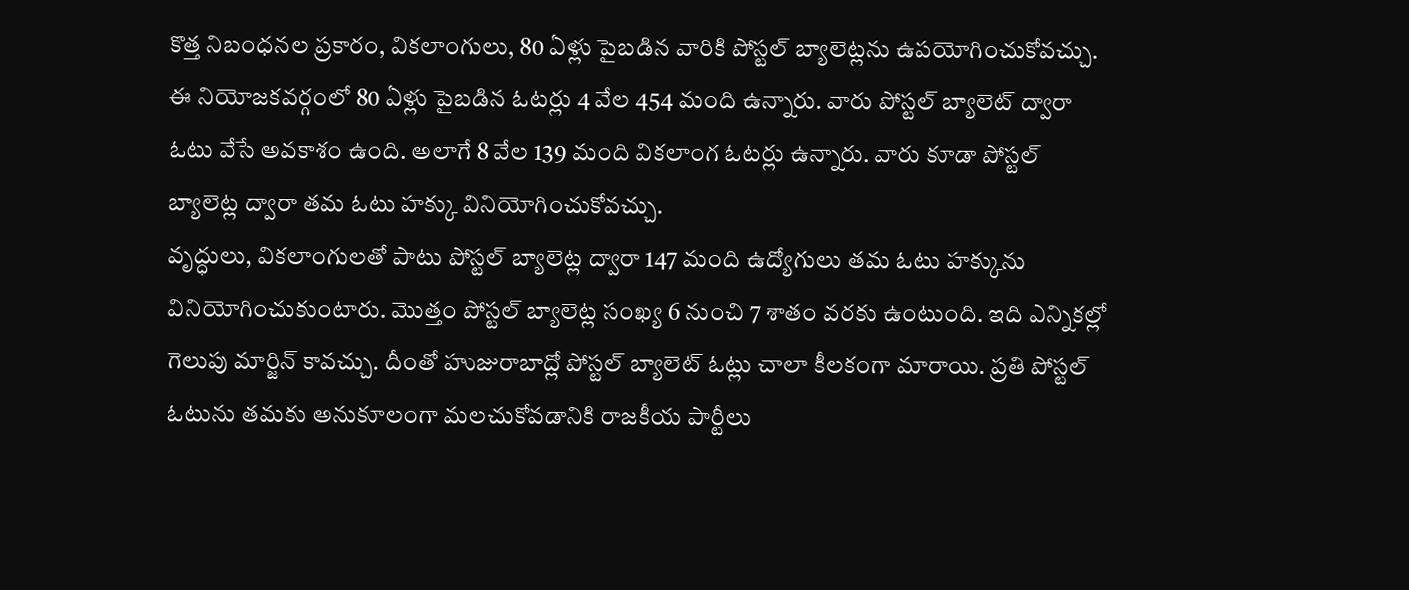కొత్త నిబంధనల ప్రకారం, వికలాంగులు, 80 ఏళ్లు పైబడిన వారికి పోస్టల్ బ్యాలెట్లను ఉపయోగించుకోవచ్చు. ఈ నియోజకవర్గంలో 80 ఏళ్లు పైబడిన ఓటర్లు 4 వేల 454 మంది ఉన్నారు. వారు పోస్టల్ బ్యాలెట్ ద్వారా ఓటు వేసే అవకాశం ఉంది. అలాగే 8 వేల 139 మంది వికలాంగ ఓటర్లు ఉన్నారు. వారు కూడా పోస్టల్ బ్యాలెట్ల ద్వారా తమ ఓటు హక్కు వినియోగించుకోవచ్చు.
వృద్ధులు, వికలాంగులతో పాటు పోస్టల్ బ్యాలెట్ల ద్వారా 147 మంది ఉద్యోగులు తమ ఓటు హక్కును వినియోగించుకుంటారు. మొత్తం పోస్టల్ బ్యాలెట్ల సంఖ్య 6 నుంచి 7 శాతం వరకు ఉంటుంది. ఇది ఎన్నికల్లో గెలుపు మార్జిన్ కావచ్చు. దీంతో హుజురాబాద్లో పోస్టల్ బ్యాలెట్ ఓట్లు చాలా కీలకంగా మారాయి. ప్రతి పోస్టల్ ఓటును తమకు అనుకూలంగా మలచుకోవడానికి రాజకీయ పార్టీలు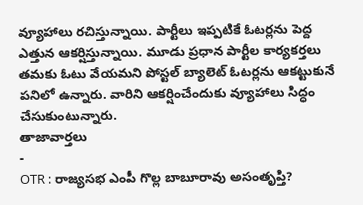వ్యూహాలు రచిస్తున్నాయి. పార్టీలు ఇప్పటికే ఓటర్లను పెద్ద ఎత్తున ఆకర్షిస్తున్నాయి. మూడు ప్రధాన పార్టీల కార్యకర్తలు తమకు ఓటు వేయమని పోస్టల్ బ్యాలెట్ ఓటర్లను ఆకట్టుకునే పనిలో ఉన్నారు. వారిని ఆకర్షించేందుకు వ్యూహాలు సిద్ధం చేసుకుంటున్నారు.
తాజావార్తలు
-
OTR : రాజ్యసభ ఎంపీ గొల్ల బాబూరావు అసంతృప్తి?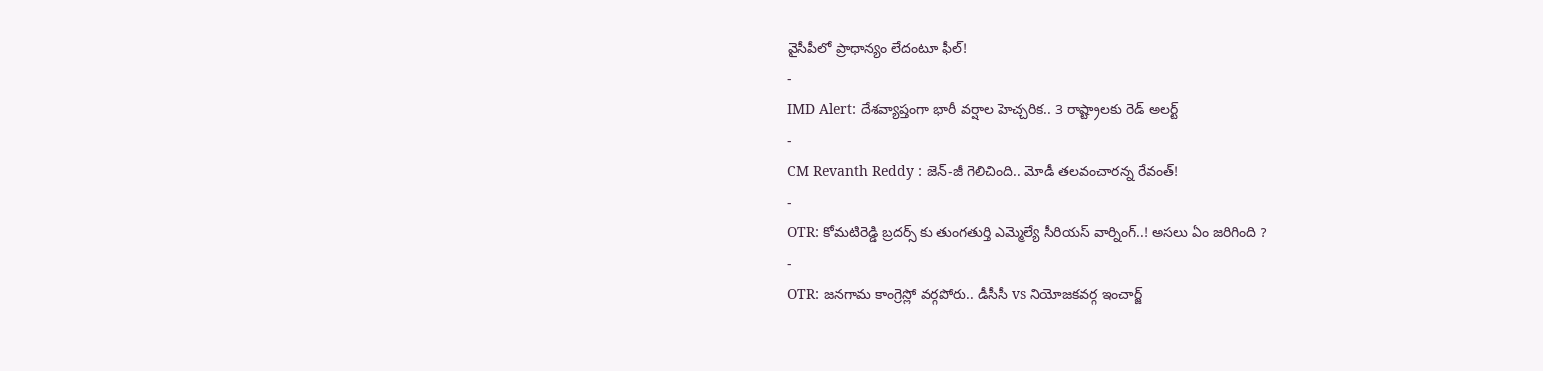వైసీపీలో ప్రాధాన్యం లేదంటూ ఫీల్!
-
IMD Alert: దేశవ్యాప్తంగా భారీ వర్షాల హెచ్చరిక.. 3 రాష్ట్రాలకు రెడ్ అలర్ట్
-
CM Revanth Reddy : జెన్-జీ గెలిచింది.. మోడీ తలవంచారన్న రేవంత్!
-
OTR: కోమటిరెడ్డి బ్రదర్స్ కు తుంగతుర్తి ఎమ్మెల్యే సీరియస్ వార్నింగ్..! అసలు ఏం జరిగింది ?
-
OTR: జనగామ కాంగ్రెస్లో వర్గపోరు.. డీసీసీ vs నియోజకవర్గ ఇంచార్జ్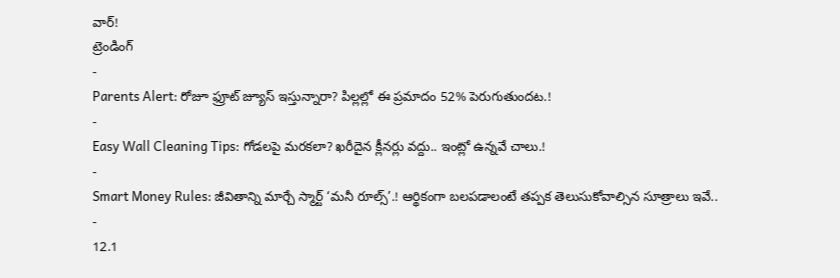వార్!
ట్రెండింగ్
-
Parents Alert: రోజూ ఫ్రూట్ జ్యూస్ ఇస్తున్నారా? పిల్లల్లో ఈ ప్రమాదం 52% పెరుగుతుందట.!
-
Easy Wall Cleaning Tips: గోడలపై మరకలా? ఖరీదైన క్లీనర్లు వద్దు.. ఇంట్లో ఉన్నవే చాలు.!
-
Smart Money Rules: జీవితాన్ని మార్చే స్మార్ట్ ‘మనీ రూల్స్’.! ఆర్థికంగా బలపడాలంటే తప్పక తెలుసుకోవాల్సిన సూత్రాలు ఇవే..
-
12.1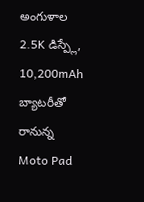అంగుళాల 2.5K డిస్ప్లే, 10,200mAh బ్యాటరీతో రానున్న Moto Pad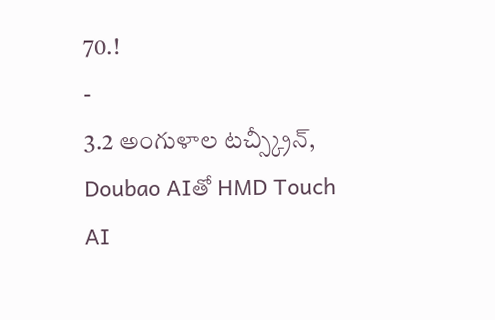70.!
-
3.2 అంగుళాల టచ్స్క్రీన్, Doubao AIతో HMD Touch AI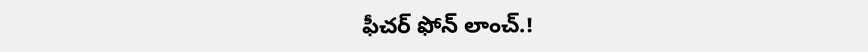ఫీచర్ ఫోన్ లాంచ్.!